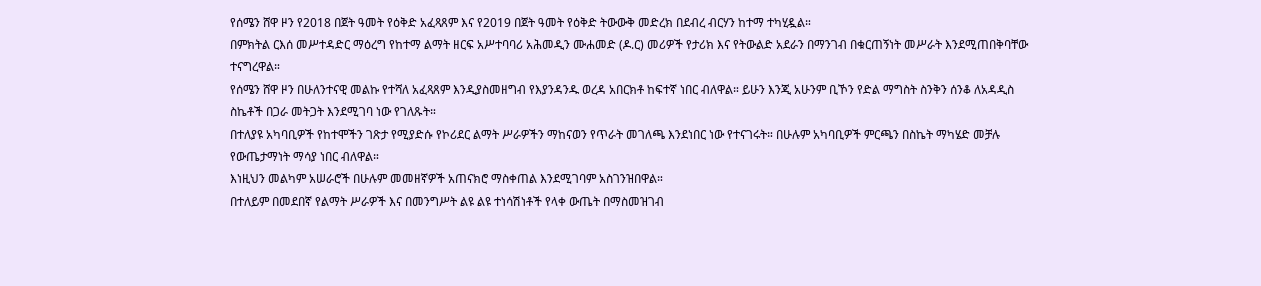የሰሜን ሸዋ ዞን የ2018 በጀት ዓመት የዕቅድ አፈጻጸም እና የ2019 በጀት ዓመት የዕቅድ ትውውቅ መድረክ በደብረ ብርሃን ከተማ ተካሂዷል።
በምክትል ርእሰ መሥተዳድር ማዕረግ የከተማ ልማት ዘርፍ አሥተባባሪ አሕመዲን ሙሐመድ (ዶ.ር) መሪዎች የታሪክ እና የትውልድ አደራን በማንገብ በቁርጠኝነት መሥራት እንደሚጠበቅባቸው ተናግረዋል።
የሰሜን ሸዋ ዞን በሁለንተናዊ መልኩ የተሻለ አፈጻጸም እንዲያስመዘግብ የእያንዳንዱ ወረዳ አበርክቶ ከፍተኛ ነበር ብለዋል። ይሁን እንጂ አሁንም ቢኾን የድል ማግስት ስንቅን ሰንቆ ለአዳዲስ ስኬቶች በጋራ መትጋት እንደሚገባ ነው የገለጹት።
በተለያዩ አካባቢዎች የከተሞችን ገጽታ የሚያድሱ የኮሪደር ልማት ሥራዎችን ማከናወን የጥራት መገለጫ እንደነበር ነው የተናገሩት። በሁሉም አካባቢዎች ምርጫን በስኬት ማካሄድ መቻሉ የውጤታማነት ማሳያ ነበር ብለዋል።
እነዚህን መልካም አሠራሮች በሁሉም መመዘኛዎች አጠናክሮ ማስቀጠል እንደሚገባም አስገንዝበዋል።
በተለይም በመደበኛ የልማት ሥራዎች እና በመንግሥት ልዩ ልዩ ተነሳሽነቶች የላቀ ውጤት በማስመዝገብ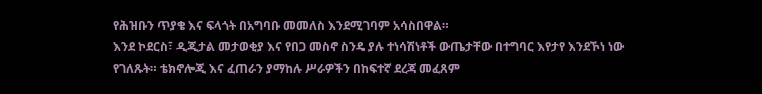የሕዝቡን ጥያቄ እና ፍላጎት በአግባቡ መመለስ እንደሚገባም አሳስበዋል።
እንደ ኮደርስ፣ ዲጂታል መታወቂያ እና የበጋ መስኖ ስንዴ ያሉ ተነሳሽነቶች ውጤታቸው በተግባር እየታየ እንደኾነ ነው የገለጹት። ቴክኖሎጂ እና ፈጠራን ያማከሉ ሥራዎችን በከፍተኛ ደረጃ መፈጸም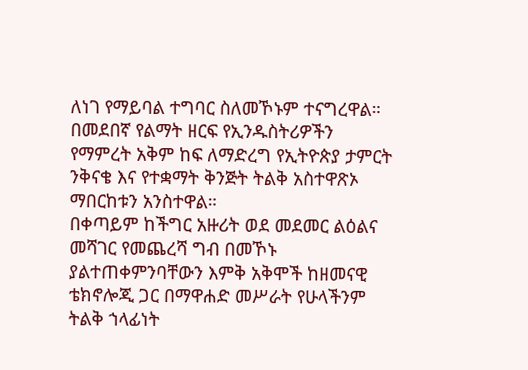ለነገ የማይባል ተግባር ስለመኾኑም ተናግረዋል።
በመደበኛ የልማት ዘርፍ የኢንዱስትሪዎችን የማምረት አቅም ከፍ ለማድረግ የኢትዮጵያ ታምርት ንቅናቄ እና የተቋማት ቅንጅት ትልቅ አስተዋጽኦ ማበርከቱን አንስተዋል።
በቀጣይም ከችግር አዙሪት ወደ መደመር ልዕልና መሻገር የመጨረሻ ግብ በመኾኑ ያልተጠቀምንባቸውን እምቅ አቅሞች ከዘመናዊ ቴክኖሎጂ ጋር በማዋሐድ መሥራት የሁላችንም ትልቅ ኀላፊነት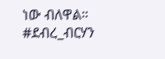ነው ብለዋል።
#ደብረ_ብርሃን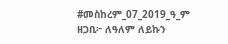#መስከረም_07_2019_ዓ_ም
ዘጋቢ፦ ለዓለም ለይኩን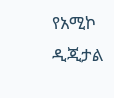የአሚኮ ዲጂታል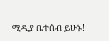ሚዲያ ቤተሰብ ይሁኑ!